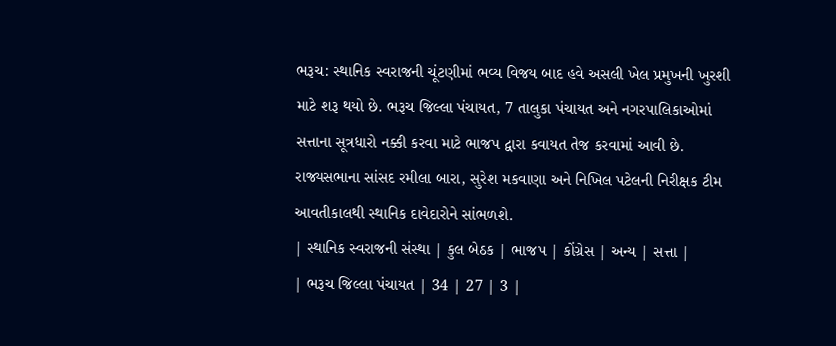ભરૂચ: સ્થાનિક સ્વરાજની ચૂંટણીમાં ભવ્ય વિજય બાદ હવે અસલી ખેલ પ્રમુખની ખુરશી માટે શરૂ થયો છે. ભરૂચ જિલ્લા પંચાયત, 7 તાલુકા પંચાયત અને નગરપાલિકાઓમાં સત્તાના સૂત્રધારો નક્કી કરવા માટે ભાજપ દ્વારા કવાયત તેજ કરવામાં આવી છે. રાજ્યસભાના સાંસદ રમીલા બારા, સુરેશ મકવાણા અને નિખિલ પટેલની નિરીક્ષક ટીમ આવતીકાલથી સ્થાનિક દાવેદારોને સાંભળશે.
| સ્થાનિક સ્વરાજની સંસ્થા | કુલ બેઠક | ભાજપ | કોંગ્રેસ | અન્ય | સત્તા |
| ભરૂચ જિલ્લા પંચાયત | 34 | 27 | 3 |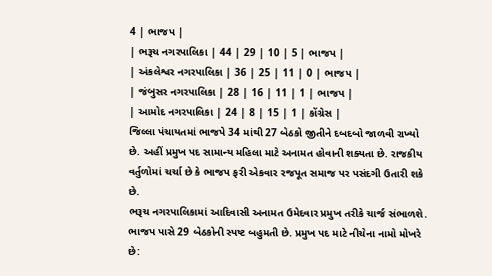4 | ભાજપ |
| ભરૂચ નગરપાલિકા | 44 | 29 | 10 | 5 | ભાજપ |
| અંકલેશ્વર નગરપાલિકા | 36 | 25 | 11 | 0 | ભાજપ |
| જંબુસર નગરપાલિકા | 28 | 16 | 11 | 1 | ભાજપ |
| આમોદ નગરપાલિકા | 24 | 8 | 15 | 1 | કોંગ્રેસ |
જિલ્લા પંચાયતમાં ભાજપે 34 માંથી 27 બેઠકો જીતીને દબદબો જાળવી રાખ્યો છે. અહીં પ્રમુખ પદ સામાન્ય મહિલા માટે અનામત હોવાની શક્યતા છે. રાજકીય વર્તુળોમાં ચર્ચા છે કે ભાજપ ફરી એકવાર રજપૂત સમાજ પર પસંદગી ઉતારી શકે છે.
ભરૂચ નગરપાલિકામાં આદિવાસી અનામત ઉમેદવાર પ્રમુખ તરીકે ચાર્જ સંભાળશે. ભાજપ પાસે 29 બેઠકોની સ્પષ્ટ બહુમતી છે. પ્રમુખ પદ માટે નીચેના નામો મોખરે છે: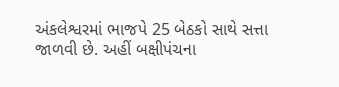અંકલેશ્વરમાં ભાજપે 25 બેઠકો સાથે સત્તા જાળવી છે. અહીં બક્ષીપંચના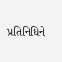પ્રતિનિધિને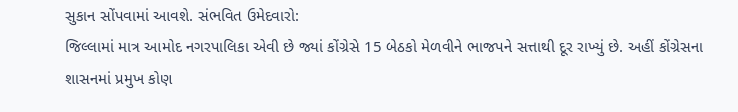સુકાન સોંપવામાં આવશે. સંભવિત ઉમેદવારો:
જિલ્લામાં માત્ર આમોદ નગરપાલિકા એવી છે જ્યાં કોંગ્રેસે 15 બેઠકો મેળવીને ભાજપને સત્તાથી દૂર રાખ્યું છે. અહીં કોંગ્રેસના શાસનમાં પ્રમુખ કોણ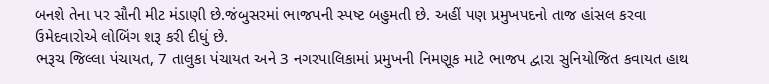બનશે તેના પર સૌની મીટ મંડાણી છે.જંબુસરમાં ભાજપની સ્પષ્ટ બહુમતી છે. અહીં પણ પ્રમુખપદનો તાજ હાંસલ કરવા ઉમેદવારોએ લોબિંગ શરૂ કરી દીધું છે.
ભરૂચ જિલ્લા પંચાયત, 7 તાલુકા પંચાયત અને 3 નગરપાલિકામાં પ્રમુખની નિમણૂક માટે ભાજપ દ્વારા સુનિયોજિત કવાયત હાથ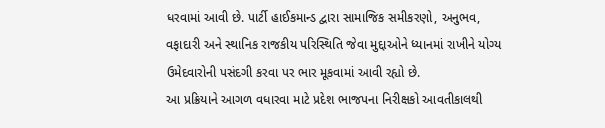ધરવામાં આવી છે. પાર્ટી હાઈકમાન્ડ દ્વારા સામાજિક સમીકરણો, અનુભવ, વફાદારી અને સ્થાનિક રાજકીય પરિસ્થિતિ જેવા મુદ્દાઓને ધ્યાનમાં રાખીને યોગ્ય ઉમેદવારોની પસંદગી કરવા પર ભાર મૂકવામાં આવી રહ્યો છે.
આ પ્રક્રિયાને આગળ વધારવા માટે પ્રદેશ ભાજપના નિરીક્ષકો આવતીકાલથી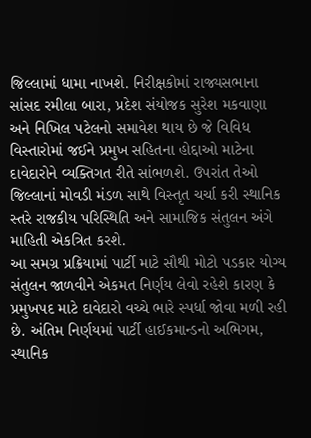જિલ્લામાં ધામા નાખશે. નિરીક્ષકોમાં રાજ્યસભાના સાંસદ રમીલા બારા, પ્રદેશ સંયોજક સુરેશ મકવાણા અને નિખિલ પટેલનો સમાવેશ થાય છે જે વિવિધ વિસ્તારોમાં જઈને પ્રમુખ સહિતના હોદ્દાઓ માટેના દાવેદારોને વ્યક્તિગત રીતે સાંભળશે. ઉપરાંત તેઓ જિલ્લાનાં મોવડી મંડળ સાથે વિસ્તૃત ચર્ચા કરી સ્થાનિક સ્તરે રાજકીય પરિસ્થિતિ અને સામાજિક સંતુલન અંગે માહિતી એકત્રિત કરશે.
આ સમગ્ર પ્રક્રિયામાં પાર્ટી માટે સૌથી મોટો પડકાર યોગ્ય સંતુલન જાળવીને એકમત નિર્ણય લેવો રહેશે કારણ કે પ્રમુખપદ માટે દાવેદારો વચ્ચે ભારે સ્પર્ધા જોવા મળી રહી છે. અંતિમ નિર્ણયમાં પાર્ટી હાઈકમાન્ડનો અભિગમ, સ્થાનિક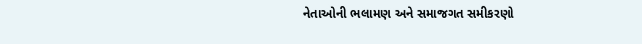નેતાઓની ભલામણ અને સમાજગત સમીકરણો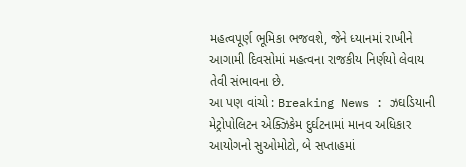મહત્વપૂર્ણ ભૂમિકા ભજવશે, જેને ધ્યાનમાં રાખીને આગામી દિવસોમાં મહત્વના રાજકીય નિર્ણયો લેવાય તેવી સંભાવના છે.
આ પણ વાંચો : Breaking News : ઝઘડિયાની મેટ્રોપોલિટન એક્ઝિકેમ દુર્ઘટનામાં માનવ અધિકાર આયોગનો સુઓમોટો, બે સપ્તાહમાં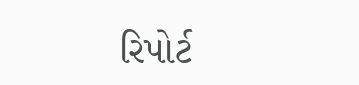રિપોર્ટ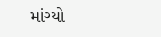માંગ્યો